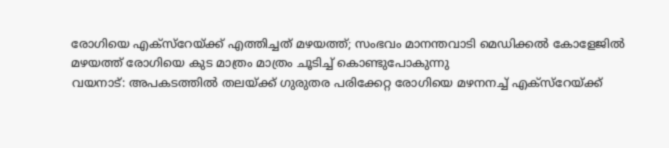രോഗിയെ എക്സ്റേയ്ക്ക് എത്തിച്ചത് മഴയത്ത്; സംഭവം മാനന്തവാടി മെഡിക്കൽ കോളേജിൽ
മഴയത്ത് രോഗിയെ കുട മാത്രം മാത്രം ചൂടിച്ച് കൊണ്ടുപോകുന്നു
വയനാട്: അപകടത്തിൽ തലയ്ക്ക് ഗുരുതര പരിക്കേറ്റ രോഗിയെ മഴനനച്ച് എക്സ്റേയ്ക്ക്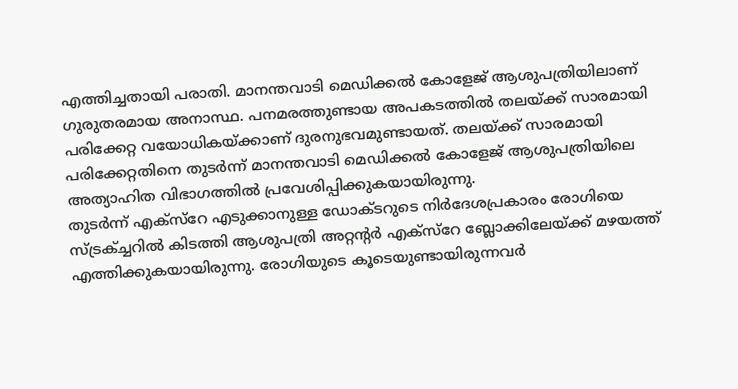എത്തിച്ചതായി പരാതി. മാനന്തവാടി മെഡിക്കൽ കോളേജ് ആശുപത്രിയിലാണ് ഗുരുതരമായ അനാസ്ഥ. പനമരത്തുണ്ടായ അപകടത്തിൽ തലയ്ക്ക് സാരമായി പരിക്കേറ്റ വയോധികയ്ക്കാണ് ദുരനുഭവമുണ്ടായത്. തലയ്ക്ക് സാരമായി പരിക്കേറ്റതിനെ തുടർന്ന് മാനന്തവാടി മെഡിക്കൽ കോളേജ് ആശുപത്രിയിലെ അത്യാഹിത വിഭാഗത്തിൽ പ്രവേശിപ്പിക്കുകയായിരുന്നു.
തുടർന്ന് എക്സ്റേ എടുക്കാനുള്ള ഡോക്ടറുടെ നിർദേശപ്രകാരം രോഗിയെ സ്ട്രക്ച്ചറിൽ കിടത്തി ആശുപത്രി അറ്റന്റർ എക്സ്റേ ബ്ലോക്കിലേയ്ക്ക് മഴയത്ത് എത്തിക്കുകയായിരുന്നു. രോഗിയുടെ കൂടെയുണ്ടായിരുന്നവർ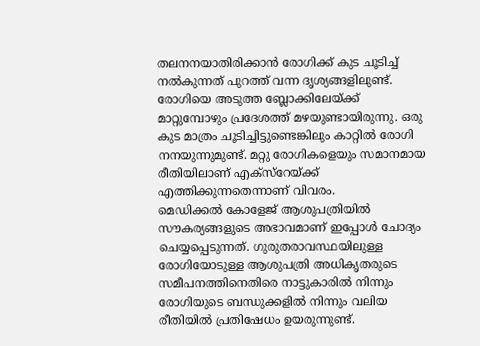തലനനയാതിരിക്കാൻ രോഗിക്ക് കുട ചൂടിച്ച് നൽകുന്നത് പുറത്ത് വന്ന ദൃശ്യങ്ങളിലുണ്ട്. രോഗിയെ അടുത്ത ബ്ലോക്കിലേയ്ക്ക് മാറ്റുമ്പോഴും പ്രദേശത്ത് മഴയുണ്ടായിരുന്നു. ഒരു കുട മാത്രം ചൂടിച്ചിട്ടുണ്ടെങ്കിലും കാറ്റിൽ രോഗി നനയുന്നുമുണ്ട്. മറ്റു രോഗികളെയും സമാനമായ രീതിയിലാണ് എക്സ്റേയ്ക്ക് എത്തിക്കുന്നതെന്നാണ് വിവരം.
മെഡിക്കൽ കോളേജ് ആശുപത്രിയിൽ സൗകര്യങ്ങളുടെ അഭാവമാണ് ഇപ്പോൾ ചോദ്യം ചെയ്യപ്പെടുന്നത്. ഗുരുതരാവസ്ഥയിലുള്ള രോഗിയോടുള്ള ആശുപത്രി അധികൃതരുടെ സമീപനത്തിനെതിരെ നാട്ടുകാരിൽ നിന്നും രോഗിയുടെ ബന്ധുക്കളിൽ നിന്നും വലിയ രീതിയിൽ പ്രതിഷേധം ഉയരുന്നുണ്ട്.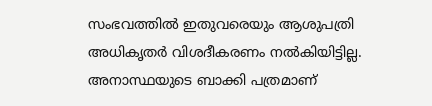സംഭവത്തിൽ ഇതുവരെയും ആശുപത്രി അധികൃതർ വിശദീകരണം നൽകിയിട്ടില്ല. അനാസ്ഥയുടെ ബാക്കി പത്രമാണ്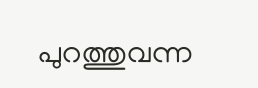പുറത്തുവന്ന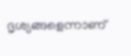ദൃശ്യങ്ങളെന്നാണ്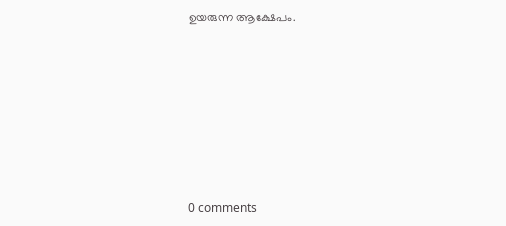ഉയരുന്ന ആക്ഷേപം.










0 comments